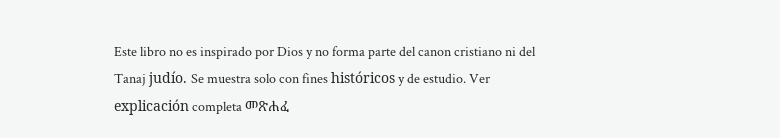Este libro no es inspirado por Dios y no forma parte del canon cristiano ni del Tanaj judío. Se muestra solo con fines históricos y de estudio. Ver explicación completa መጽሐፈ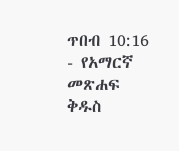ጥበብ 10:16 - የአማርኛ መጽሐፍ ቅዱስ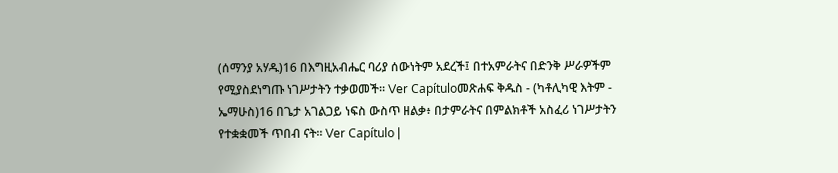(ሰማንያ አሃዱ)16 በእግዚአብሔር ባሪያ ሰውነትም አደረች፤ በተአምራትና በድንቅ ሥራዎችም የሚያስደነግጡ ነገሥታትን ተቃወመች። Ver Capítuloመጽሐፍ ቅዱስ - (ካቶሊካዊ እትም - ኤማሁስ)16 በጌታ አገልጋይ ነፍስ ውስጥ ዘልቃ፥ በታምራትና በምልክቶች አስፈሪ ነገሥታትን የተቋቋመች ጥበብ ናት። Ver Capítulo |